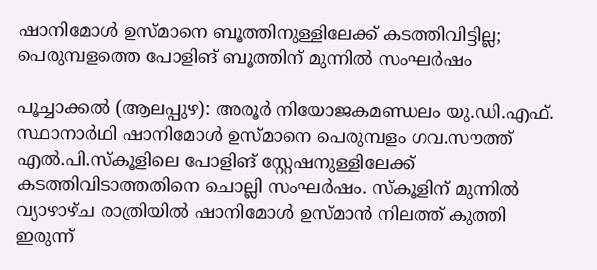ഷാനിമോൾ ഉസ്മാനെ ബൂത്തിനുള്ളിലേക്ക് കടത്തിവിട്ടില്ല; പെരുമ്പളത്തെ പോളിങ് ബൂത്തിന് മുന്നിൽ സംഘർഷം

പൂച്ചാക്കൽ (ആലപ്പുഴ): അരൂർ നിയോജകമണ്ഡലം യു.ഡി.എഫ്. സ്ഥാനാർഥി ഷാനിമോൾ ഉസ്മാനെ പെരുമ്പളം ഗവ.സൗത്ത് എൽ.പി.സ്‌കൂളിലെ പോളിങ് സ്റ്റേഷനുള്ളിലേക്ക് കടത്തിവിടാത്തതിനെ ചൊല്ലി സംഘർഷം. സ്‌കൂളിന് മുന്നിൽ വ്യാഴാഴ്ച രാത്രിയിൽ ഷാനിമോൾ ഉസ്മാൻ നിലത്ത് കുത്തി ഇരുന്ന്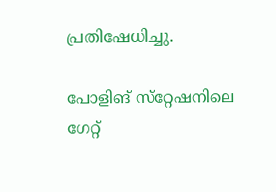പ്രതിഷേധിച്ചു.

പോളിങ് സ്‌റ്റേഷനിലെ ഗേറ്റ്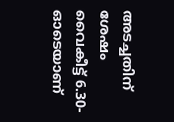അടച്ചതിന് ശേഷം വൈകീട്ട് 6.30-ഓടെയാണ്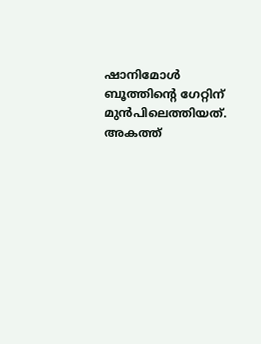ഷാനിമോൾ ബൂത്തിന്റെ ഗേറ്റിന് മുൻപിലെത്തിയത്. അകത്ത്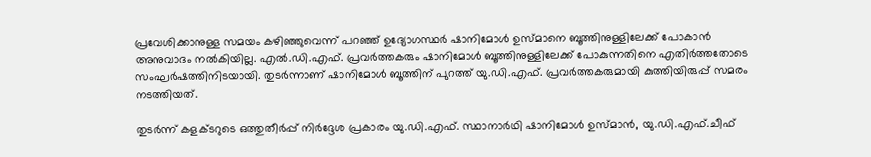പ്രവേശിക്കാനുള്ള സമയം കഴിഞ്ഞുവെന്ന് പറഞ്ഞ് ഉദ്യോഗസ്ഥർ ഷാനിമോൾ ഉസ്മാനെ ബൂത്തിനുള്ളിലേക്ക് പോകാൻ അനുവാദം നൽകിയില്ല. എൽ.ഡി.എഫ്. പ്രവർത്തകരും ഷാനിമോൾ ബൂത്തിനുള്ളിലേക്ക് പോകുന്നതിനെ എതിർത്തതോടെ സംഘർഷത്തിനിടയായി. തുടർന്നാണ് ഷാനിമോൾ ബൂത്തിന് പുറത്ത് യു.ഡി.എഫ്. പ്രവർത്തകരുമായി കുത്തിയിരുപ്പ് സമരം നടത്തിയത്.

തുടർന്ന് കളക്ടറുടെ ഒത്തുതീർപ്പ് നിർദ്ദേശ പ്രകാരം യു.ഡി.എഫ്. സ്ഥാനാർഥി ഷാനിമോൾ ഉസ്മാൻ, യു.ഡി.എഫ്.ചീഫ്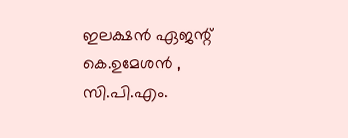ഇലക്ഷൻ ഏജന്റ് കെ.ഉമേശൻ , സി.പി.എം.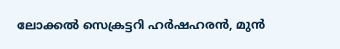ലോക്കൽ സെക്രട്ടറി ഹർഷഹരൻ, മുൻ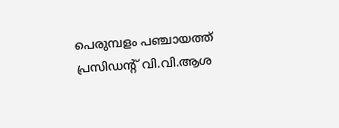പെരുമ്പളം പഞ്ചായത്ത് പ്രസിഡന്റ് വി.വി.ആശ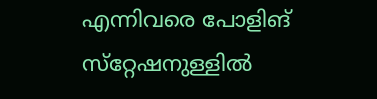എന്നിവരെ പോളിങ് സ്‌റ്റേഷനുള്ളിൽ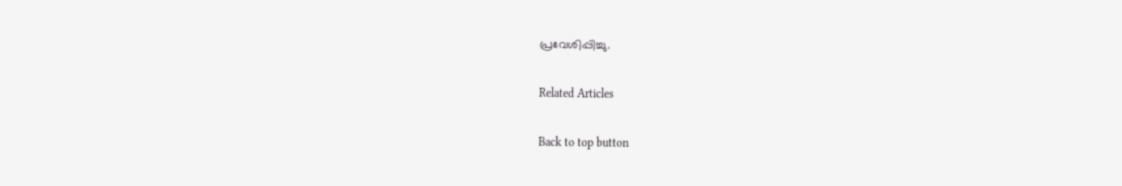പ്രവേശിപ്പിച്ചു.

Related Articles

Back to top button